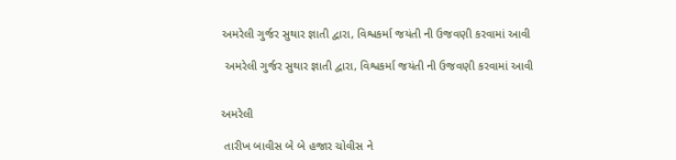અમરેલી ગુર્જર સુથાર જ્ઞાતી દ્વારા, વિશ્વકર્મા જયંતી ની ઉજવણી કરવામાં આવી

 અમરેલી ગુર્જર સુથાર જ્ઞાતી દ્વારા, વિશ્વકર્મા જયંતી ની ઉજવણી કરવામાં આવી


અમરેલી

 તારીખ બાવીસ બે બે હજાર ચોવીસ ને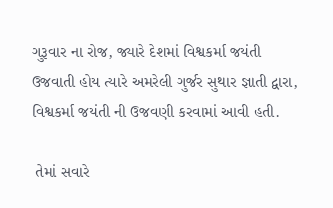ગુરૂવાર ના રોજ, જ્યારે દેશમાં વિશ્વકર્મા જયંતી ઉજવાતી હોય ત્યારે અમરેલી ગુર્જર સુથાર જ્ઞાતી દ્વારા, વિશ્વકર્મા જયંતી ની ઉજવણી કરવામાં આવી હતી.

 તેમાં સવારે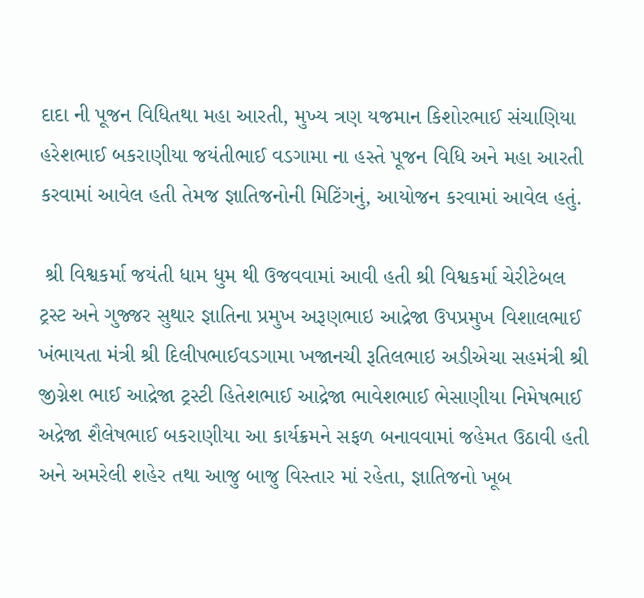દાદા ની પૂજન વિધિતથા મહા આરતી, મુખ્ય ત્રણ યજમાન કિશોરભાઈ સંચાણિયા હરેશભાઈ બકરાણીયા જયંતીભાઈ વડગામા ના હસ્તે પૂજન વિધિ અને મહા આરતી કરવામાં આવેલ હતી તેમજ જ્ઞાતિજનોની મિટિંગનું, આયોજન કરવામાં આવેલ હતું.

 શ્રી વિશ્વકર્મા જયંતી ધામ ધુમ થી ઉજવવામાં આવી હતી શ્રી વિશ્વકર્મા ચેરીટેબલ ટ્રસ્ટ અને ગુજ્જર સુથાર જ્ઞાતિના પ્રમુખ અરૂણભાઇ આદ્રેજા ઉપપ્રમુખ વિશાલભાઈ ખંભાયતા મંત્રી શ્રી દિલીપભાઈવડગામા ખજાનચી રૂતિલભાઇ અડીએચા સહમંત્રી શ્રી જીગ્નેશ ભાઈ આદ્રેજા ટ્રસ્ટી હિતેશભાઈ આદ્રેજા ભાવેશભાઈ ભેસાણીયા નિમેષભાઈ અદ્રેજા શૈલેષભાઈ બકરાણીયા આ કાર્યક્રમને સફળ બનાવવામાં જહેમત ઉઠાવી હતી અને અમરેલી શહેર તથા આજુ બાજુ વિસ્તાર માં રહેતા, જ્ઞાતિજનો ખૂબ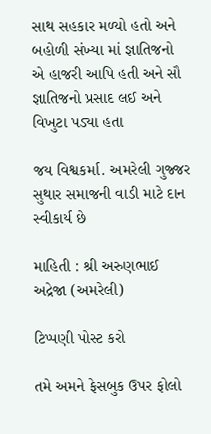સાથ સહકાર મળ્યો હતો અને બહોળી સંખ્યા માં જ્ઞાતિજનો એ હાજરી આપિ હતી અને સૌ જ્ઞાતિજનો પ્રસાદ લઈ અને વિખુટા પડ્યા હતા

જય વિશ્વકર્મા. અમરેલી ગુજ્જર સુથાર સમાજની વાડી માટે દાન સ્વીકાર્ય છે

માહિતી : શ્રી અરુણભાઈ અદ્રેજા (અમરેલી)

ટિપ્પણી પોસ્ટ કરો

તમે અમને ફેસબુક ઉપર ફોલો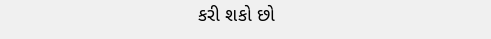કરી શકો છો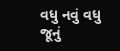વધુ નવું વધુ જૂનું